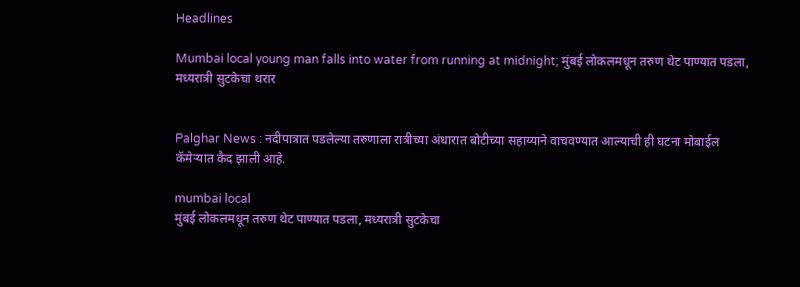Headlines

Mumbai local young man falls into water from running at midnight; मुंबई लोकलमधून तरुण थेट पाण्यात पडला, मध्यरात्री सुटकेचा थरार


Palghar News : नदीपात्रात पडलेल्या तरुणाला रात्रीच्या अंधारात बोटीच्या सहाय्याने वाचवण्यात आल्याची ही घटना मोबाईल कॅमेऱ्यात कैद झाली आहे.

mumbai local
मुंबई लोकलमधून तरुण थेट पाण्यात पडला, मध्यरात्री सुटकेचा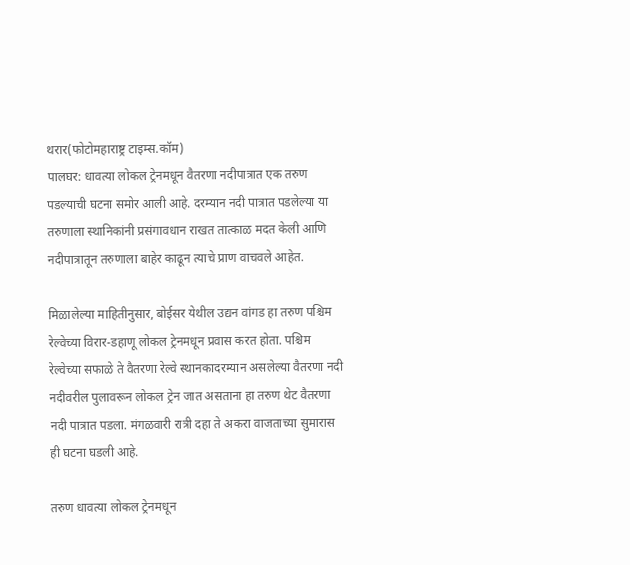थरार(फोटोमहाराष्ट्र टाइम्स.कॉम)
पालघर: धावत्या लोकल ट्रेनमधून वैतरणा नदीपात्रात एक तरुण पडल्याची घटना समोर आली आहे. दरम्यान नदी पात्रात पडलेल्या या तरुणाला स्थानिकांनी प्रसंगावधान राखत तात्काळ मदत केली आणि नदीपात्रातून तरुणाला बाहेर काढून त्याचे प्राण वाचवले आहेत.

मिळालेल्या माहितीनुसार, बोईसर येथील उद्यन वांगड हा तरुण पश्चिम रेल्वेच्या विरार-डहाणू लोकल ट्रेनमधून प्रवास करत होता. पश्चिम रेल्वेच्या सफाळे ते वैतरणा रेल्वे स्थानकादरम्यान असलेल्या वैतरणा नदी नदीवरील पुलावरून लोकल ट्रेन जात असताना हा तरुण थेट वैतरणा नदी पात्रात पडला. मंगळवारी रात्री दहा ते अकरा वाजताच्या सुमारास ही घटना घडली आहे.

तरुण धावत्या लोकल ट्रेनमधून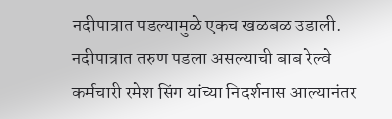नदीपात्रात पडल्यामुळे एकच खळबळ उडाली. नदीपात्रात तरुण पडला असल्याची बाब रेल्वे कर्मचारी रमेश सिंग यांच्या निदर्शनास आल्यानंतर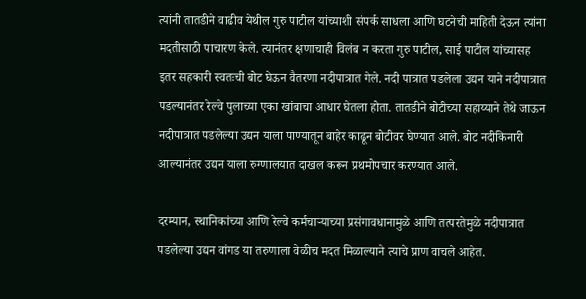त्यांनी तातडीने वाढीव येथील गुरु पाटील यांच्याशी संपर्क साधला आणि घटनेची माहिती देऊन त्यांना मदतीसाठी पाचारण केले. त्यानंतर क्षणाचाही विलंब न करता गुरु पाटील, साई पाटील यांच्यासह इतर सहकारी स्वतःची बोट घेऊन वैतरणा नदीपात्रात गेले. नदी पात्रात पडलेला उद्यन याने नदीपात्रात पडल्यानंतर रेल्वे पुलाच्या एका खांबाचा आधार घेतला होता. तातडीने बोटीच्या सहाय्याने तेथे जाऊन नदीपात्रात पडलेल्या उद्यन याला पाण्यातून बाहेर काढून बोटीवर घेण्यात आले. बोट नदीकिनारी आल्यानंतर उद्यन याला रुग्णालयात दाखल करून प्रथमोपचार करण्यात आले.

दरम्यान, स्थानिकांच्या आणि रेल्वे कर्मचाऱ्याच्या प्रसंगावधानामुळे आणि तत्परतेमुळे नदीपात्रात पडलेल्या उद्यन वांगड या तरुणाला वेळीच मदत मिळाल्याने त्याचे प्राण वाचले आहेत.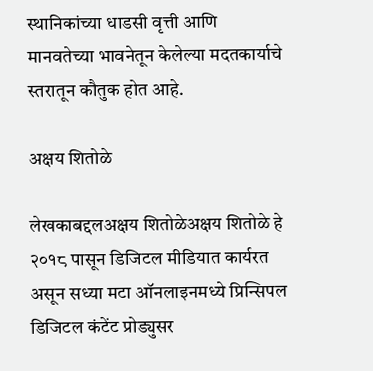स्थानिकांच्या धाडसी वृत्ती आणि मानवतेच्या भावनेतून केलेल्या मदतकार्याचे स्तरातून कौतुक होत आहे.

अक्षय शितोळे

लेखकाबद्दलअक्षय शितोळेअक्षय शितोळे हे २०१८ पासून डिजिटल मीडियात कार्यरत असून सध्या मटा ऑनलाइनमध्ये प्रिन्सिपल डिजिटल कंटेंट प्रोड्युसर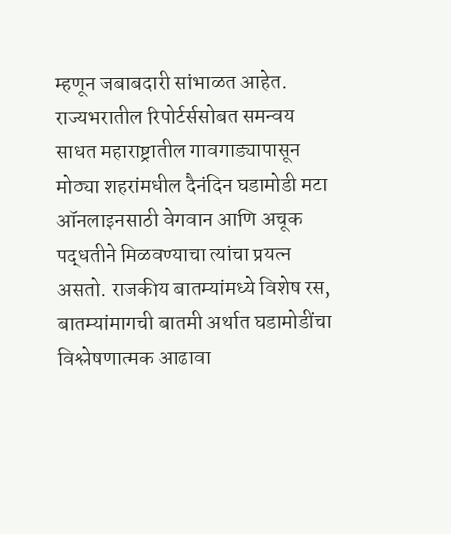म्हणून जबाबदारी सांभाळत आहेत. राज्यभरातील रिपोर्टर्ससोबत समन्वय साधत महाराष्ट्रातील गावगाड्यापासून मोठ्या शहरांमधील दैनंदिन घडामोडी मटा ऑनलाइनसाठी वेगवान आणि अचूक पद्धतीने मिळवण्याचा त्यांचा प्रयत्न असतो. राजकीय बातम्यांमध्ये विशेष रस, बातम्यांमागची बातमी अर्थात घडामोडींचा विश्लेषणात्मक आढावा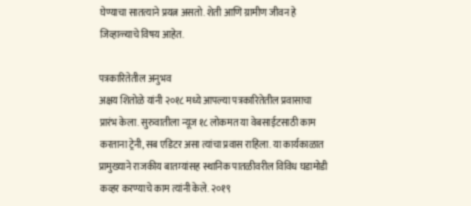घेण्याचा सातत्याने प्रयत्न असतो. शेती आणि ग्रामीण जीवन हे जिव्हाळ्याचे विषय आहेत.

पत्रकारितेतील अनुभव
अक्षय शितोळे यांनी २०१८ मध्ये आपल्या पत्रकारितेतील प्रवासाचा प्रारंभ केला. सुरुवातीला न्यूज १८ लोकमत या वेबसाईटसाठी काम करताना ट्रेनी, सब एडिटर असा त्यांचा प्रवास राहिला. या कार्यकाळात प्रामुख्याने राजकीय बातम्यांसह स्थानिक पातळीवरील विविध घडामोडी कव्हर करण्याचे काम त्यांनी केले. २०१९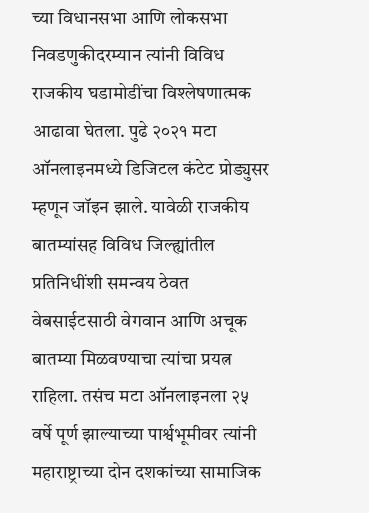च्या विधानसभा आणि लोकसभा निवडणुकीदरम्यान त्यांनी विविध राजकीय घडामोडींचा विश्लेषणात्मक आढावा घेतला. पुढे २०२१ मटा ऑनलाइनमध्ये डिजिटल कंटेट प्रोड्युसर म्हणून जॉइन झाले. यावेळी राजकीय बातम्यांसह विविध जिल्ह्यांतील प्रतिनिधींशी समन्वय ठेवत वेबसाईटसाठी वेगवान आणि अचूक बातम्या मिळवण्याचा त्यांचा प्रयत्न राहिला. तसंच मटा ऑनलाइनला २५ वर्षे पूर्ण झाल्याच्या पार्श्वभूमीवर त्यांनी महाराष्ट्राच्या दोन दशकांच्या सामाजिक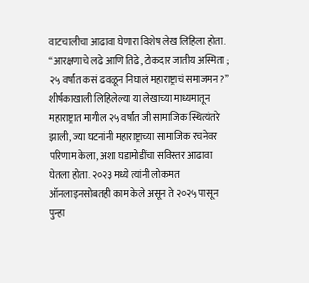वाटचालीचा आढावा घेणारा विशेष लेख लिहिला होता. “आरक्षणाचे लढे आणि तिढे, टोकदार जातीय अस्मिता ; २५ वर्षांत कसं ढवळून निघालं महाराष्ट्राचं समाजमन?” शीर्षकाखाली लिहिलेल्या या लेखाच्या माध्यमातून महाराष्ट्रात मागील २५ वर्षांत जी सामाजिक स्थित्यंतरे झाली, ज्या घटनांनी महाराष्ट्राच्या सामाजिक रचनेवर परिणाम केला, अशा घडामोडींचा सविस्तर आढावा घेतला होता. २०२३ मध्ये त्यांनी लोकमत ऑनलाइनसोबतही काम केले असून ते २०२५ पासून पुन्हा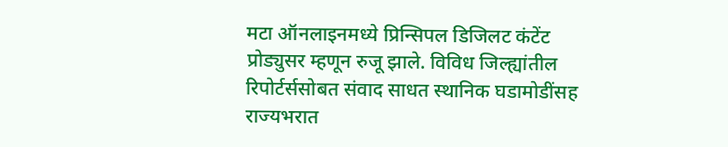मटा ऑनलाइनमध्ये प्रिन्सिपल डिजिलट कंटेंट प्रोड्युसर म्हणून रुजू झाले. विविध जिल्ह्यांतील रिपोर्टर्ससोबत संवाद साधत स्थानिक घडामोडींसह राज्यभरात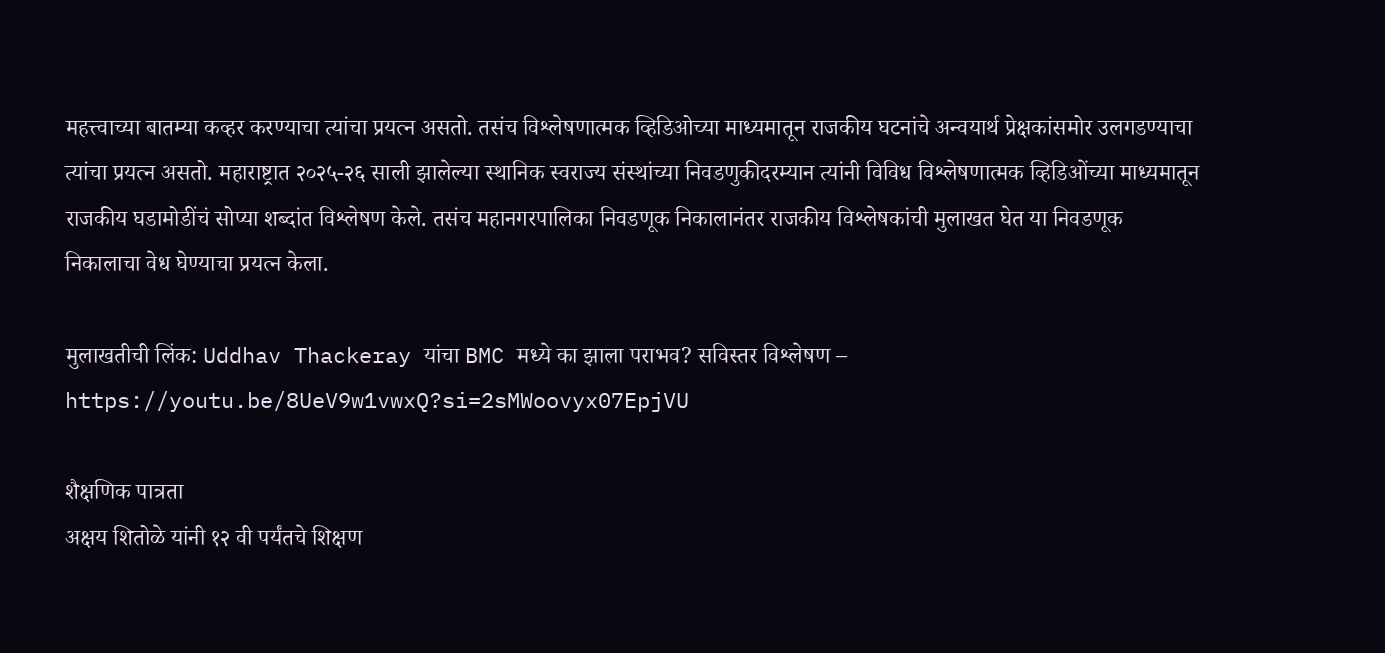महत्त्वाच्या बातम्या कव्हर करण्याचा त्यांचा प्रयत्न असतो. तसंच विश्लेषणात्मक व्हिडिओच्या माध्यमातून राजकीय घटनांचे अन्वयार्थ प्रेक्षकांसमोर उलगडण्याचा त्यांचा प्रयत्न असतो. महाराष्ट्रात २०२५-२६ साली झालेल्या स्थानिक स्वराज्य संस्थांच्या निवडणुकीदरम्यान त्यांनी विविध विश्लेषणात्मक व्हिडिओंच्या माध्यमातून राजकीय घडामोडींचं सोप्या शब्दांत विश्लेषण केले. तसंच महानगरपालिका निवडणूक निकालानंतर राजकीय विश्लेषकांची मुलाखत घेत या निवडणूक निकालाचा वेध घेण्याचा प्रयत्न केला.

मुलाखतीची लिंक: Uddhav Thackeray यांचा BMC मध्ये का झाला पराभव? सविस्तर विश्लेषण – https://youtu.be/8UeV9w1vwxQ?si=2sMWoovyx07EpjVU

शैक्षणिक पात्रता
अक्षय शितोळे यांनी १२ वी पर्यंतचे शिक्षण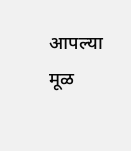आपल्या मूळ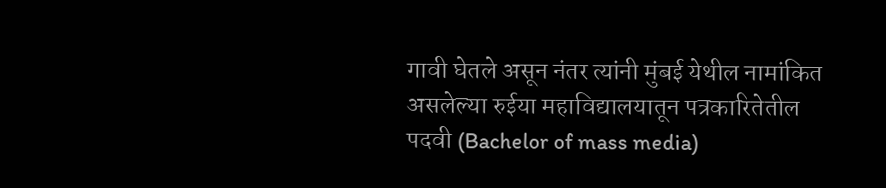गावी घेतले असून नंतर त्यांनी मुंबई येथील नामांकित असलेल्या रुईया महाविद्यालयातून पत्रकारितेतील पदवी (Bachelor of mass media)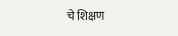चे शिक्षण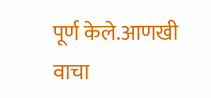पूर्ण केले.आणखी वाचा